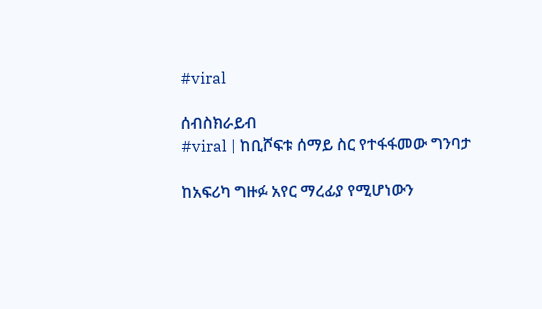#viral

ሰብስክራይብ
#viral | ከቢሾፍቱ ሰማይ ስር የተፋፋመው ግንባታ

ከአፍሪካ ግዙፉ አየር ማረፊያ የሚሆነውን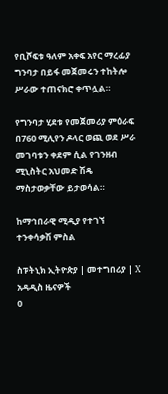የቢሾፍቱ ዓለም አቀፍ አየር ማረፊያ ግንባታ በይፋ መጀመሩን ተከትሎ ሥራው ተጠናክሮ ቀጥሏል።

የግንባታ ሂደቱ የመጀመሪያ ምዕራፍ በ760 ሚሊየን ዶላር ወጪ ወደ ሥራ መገባቱን ቀደም ሲል የገንዘብ ሚኒስትር አህመድ ሽዴ ማስታወቃቸው ይታወሳል።

ከማኅበራዊ ሚዲያ የተገኘ ተንቀሳቃሽ ምስል

ስፑትኒክ ኢትዮጵያ | መተግበሪያ | X
አዳዲስ ዜናዎች
0